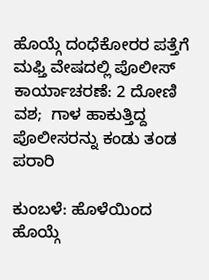ಹೊಯ್ಗೆ ದಂಧೆಕೋರರ ಪತ್ತೆಗೆ ಮಫ್ತಿ ವೇಷದಲ್ಲಿ ಪೊಲೀಸ್ ಕಾರ್ಯಾಚರಣೆ: 2 ದೋಣಿ ವಶ;  ಗಾಳ ಹಾಕುತ್ತಿದ್ದ ಪೊಲೀಸರನ್ನು ಕಂಡು ತಂಡ ಪರಾರಿ

ಕುಂಬಳೆ: ಹೊಳೆಯಿಂದ ಹೊಯ್ಗೆ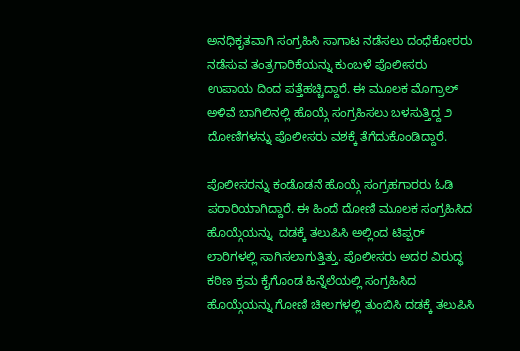ಅನಧಿಕೃತವಾಗಿ ಸಂಗ್ರಹಿಸಿ ಸಾಗಾಟ ನಡೆಸಲು ದಂಧೆಕೋರರು ನಡೆಸುವ ತಂತ್ರಗಾರಿಕೆಯನ್ನು ಕುಂಬಳೆ ಪೊಲೀಸರು ಉಪಾಯ ದಿಂದ ಪತ್ತೆಹಚ್ಚಿದ್ದಾರೆ. ಈ ಮೂಲಕ ಮೊಗ್ರಾಲ್ ಅಳಿವೆ ಬಾಗಿಲಿನಲ್ಲಿ ಹೊಯ್ಗೆ ಸಂಗ್ರಹಿಸಲು ಬಳಸುತ್ತಿದ್ದ ೨ ದೋಣಿಗಳನ್ನು ಪೊಲೀಸರು ವಶಕ್ಕೆ ತೆಗೆದುಕೊಂಡಿದ್ದಾರೆ.

ಪೊಲೀಸರನ್ನು ಕಂಡೊಡನೆ ಹೊಯ್ಗೆ ಸಂಗ್ರಹಗಾರರು ಓಡಿ ಪರಾರಿಯಾಗಿದ್ದಾರೆ. ಈ ಹಿಂದೆ ದೋಣಿ ಮೂಲಕ ಸಂಗ್ರಹಿಸಿದ ಹೊಯ್ಗೆಯನ್ನು  ದಡಕ್ಕೆ ತಲುಪಿಸಿ ಅಲ್ಲಿಂದ ಟಿಪ್ಪರ್ ಲಾರಿಗಳಲ್ಲಿ ಸಾಗಿಸಲಾಗುತ್ತಿತ್ತು. ಪೊಲೀಸರು ಅದರ ವಿರುದ್ಧ ಕಠಿಣ ಕ್ರಮ ಕೈಗೊಂಡ ಹಿನ್ನೆಲೆಯಲ್ಲಿ ಸಂಗ್ರಹಿಸಿದ ಹೊಯ್ಗೆಯನ್ನು ಗೋಣಿ ಚೀಲಗಳಲ್ಲಿ ತುಂಬಿಸಿ ದಡಕ್ಕೆ ತಲುಪಿಸಿ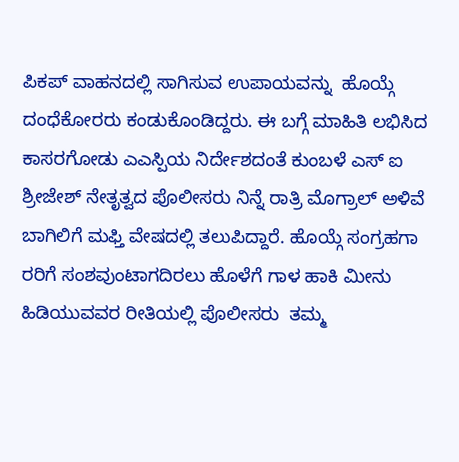ಪಿಕಪ್ ವಾಹನದಲ್ಲಿ ಸಾಗಿಸುವ ಉಪಾಯವನ್ನು  ಹೊಯ್ಗೆ ದಂಧೆಕೋರರು ಕಂಡುಕೊಂಡಿದ್ದರು. ಈ ಬಗ್ಗೆ ಮಾಹಿತಿ ಲಭಿಸಿದ ಕಾಸರಗೋಡು ಎಎಸ್ಪಿಯ ನಿರ್ದೇಶದಂತೆ ಕುಂಬಳೆ ಎಸ್ ಐ ಶ್ರೀಜೇಶ್ ನೇತೃತ್ವದ ಪೊಲೀಸರು ನಿನ್ನೆ ರಾತ್ರಿ ಮೊಗ್ರಾಲ್ ಅಳಿವೆ ಬಾಗಿಲಿಗೆ ಮಫ್ತಿ ವೇಷದಲ್ಲಿ ತಲುಪಿದ್ದಾರೆ. ಹೊಯ್ಗೆ ಸಂಗ್ರಹಗಾ ರರಿಗೆ ಸಂಶವುಂಟಾಗದಿರಲು ಹೊಳೆಗೆ ಗಾಳ ಹಾಕಿ ಮೀನು ಹಿಡಿಯುವವರ ರೀತಿಯಲ್ಲಿ ಪೊಲೀಸರು  ತಮ್ಮ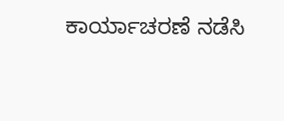ಕಾರ್ಯಾಚರಣೆ ನಡೆಸಿ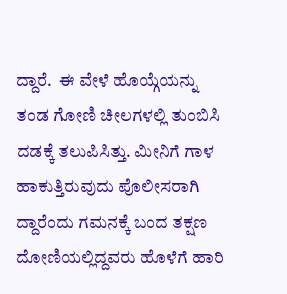ದ್ದಾರೆ.  ಈ ವೇಳೆ ಹೊಯ್ಗೆಯನ್ನು ತಂಡ ಗೋಣಿ ಚೀಲಗಳಲ್ಲಿ ತುಂಬಿಸಿ ದಡಕ್ಕೆ ತಲುಪಿಸಿತ್ತು. ಮೀನಿಗೆ ಗಾಳ ಹಾಕುತ್ತಿರುವುದು ಪೊಲೀಸರಾಗಿ ದ್ದಾರೆಂದು ಗಮನಕ್ಕೆ ಬಂದ ತಕ್ಷಣ ದೋಣಿಯಲ್ಲಿದ್ದವರು ಹೊಳೆಗೆ ಹಾರಿ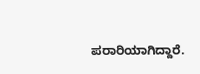ಪರಾರಿಯಾಗಿದ್ದಾರೆ.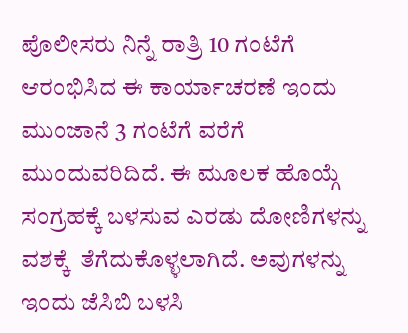ಪೊಲೀಸರು ನಿನ್ನೆ ರಾತ್ರಿ 10 ಗಂಟೆಗೆ ಆರಂಭಿಸಿದ ಈ ಕಾರ್ಯಾಚರಣೆ ಇಂದು ಮುಂಜಾನೆ 3 ಗಂಟೆಗೆ ವರೆಗೆ ಮುಂದುವರಿದಿದೆ. ಈ ಮೂಲಕ ಹೊಯ್ಗೆ ಸಂಗ್ರಹಕ್ಕೆ ಬಳಸುವ ಎರಡು ದೋಣಿಗಳನ್ನು ವಶಕ್ಕೆ  ತೆಗೆದುಕೊಳ್ಳಲಾಗಿದೆ. ಅವುಗಳನ್ನು ಇಂದು ಜೆಸಿಬಿ ಬಳಸಿ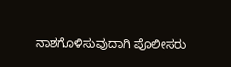ನಾಶಗೊಳಿಸುವುದಾಗಿ ಪೊಲೀಸರು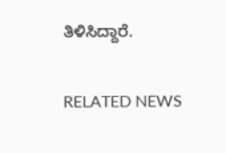ತಿಳಿಸಿದ್ದಾರೆ.

RELATED NEWS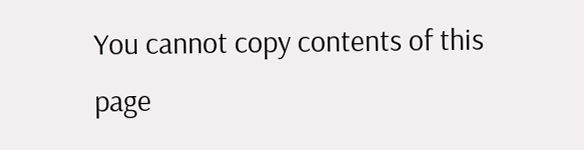You cannot copy contents of this page